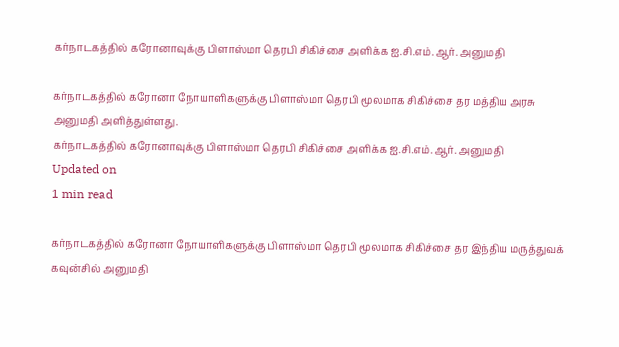கர்நாடகத்தில் கரோனாவுக்கு பிளாஸ்மா தெரபி சிகிச்சை அளிக்க ஐ.சி.எம்.ஆர். அனுமதி

கர்நாடகத்தில் கரோனா நோயாளிகளுக்கு பிளாஸ்மா தெரபி மூலமாக சிகிச்சை தர மத்திய அரசு அனுமதி அளித்துள்ளது.
கர்நாடகத்தில் கரோனாவுக்கு பிளாஸ்மா தெரபி சிகிச்சை அளிக்க ஐ.சி.எம்.ஆர். அனுமதி
Updated on
1 min read

கர்நாடகத்தில் கரோனா நோயாளிகளுக்கு பிளாஸ்மா தெரபி மூலமாக சிகிச்சை தர இந்திய மருத்துவக் கவுன்சில் அனுமதி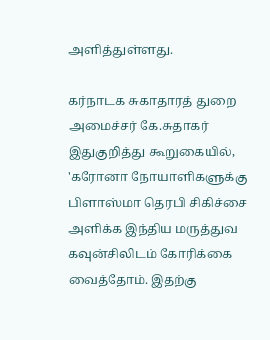அளித்துள்ளது.

கர்நாடக சுகாதாரத் துறை அமைச்சர் கே.சுதாகர் இதுகுறித்து கூறுகையில், 'கரோனா நோயாளிகளுக்கு பிளாஸ்மா தெரபி சிகிச்சை அளிக்க இந்திய மருத்துவ கவுன்சிலிடம் கோரிக்கை வைத்தோம். இதற்கு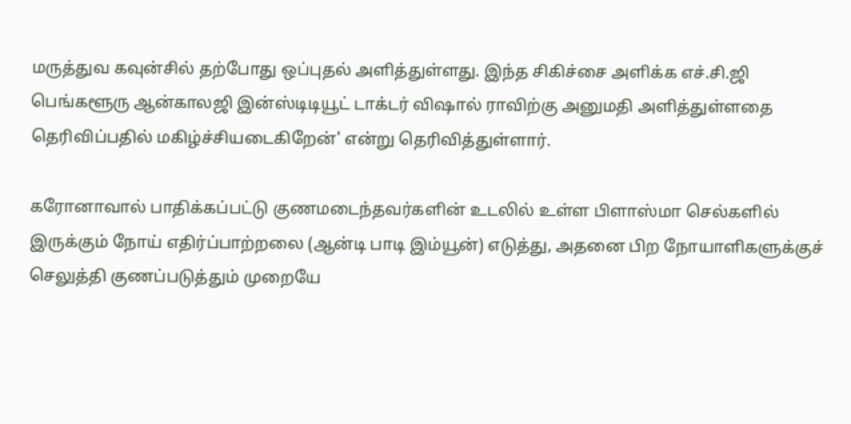மருத்துவ கவுன்சில் தற்போது ஒப்புதல் அளித்துள்ளது. இந்த சிகிச்சை அளிக்க எச்.சி.ஜி பெங்களூரு ஆன்காலஜி இன்ஸ்டிடியூட் டாக்டர் விஷால் ராவிற்கு அனுமதி அளித்துள்ளதை தெரிவிப்பதில் மகிழ்ச்சியடைகிறேன்' என்று தெரிவித்துள்ளார்.

கரோனாவால் பாதிக்கப்பட்டு குணமடைந்தவர்களின் உடலில் உள்ள பிளாஸ்மா செல்களில் இருக்கும் நோய் எதிர்ப்பாற்றலை (ஆன்டி பாடி இம்யூன்) எடுத்து, அதனை பிற நோயாளிகளுக்குச் செலுத்தி குணப்படுத்தும் முறையே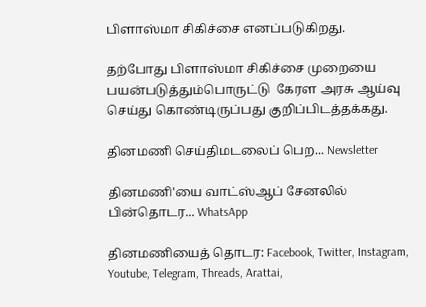பிளாஸ்மா சிகிச்சை எனப்படுகிறது.

தற்போது பிளாஸ்மா சிகிச்சை முறையை பயன்படுத்தும்பொருட்டு  கேரள அரசு ஆய்வு செய்து கொண்டிருப்பது குறிப்பிடத்தக்கது.

தினமணி செய்திமடலைப் பெற... Newsletter

தினமணி'யை வாட்ஸ்ஆப் சேனலில் பின்தொடர... WhatsApp

தினமணியைத் தொடர: Facebook, Twitter, Instagram, Youtube, Telegram, Threads, Arattai,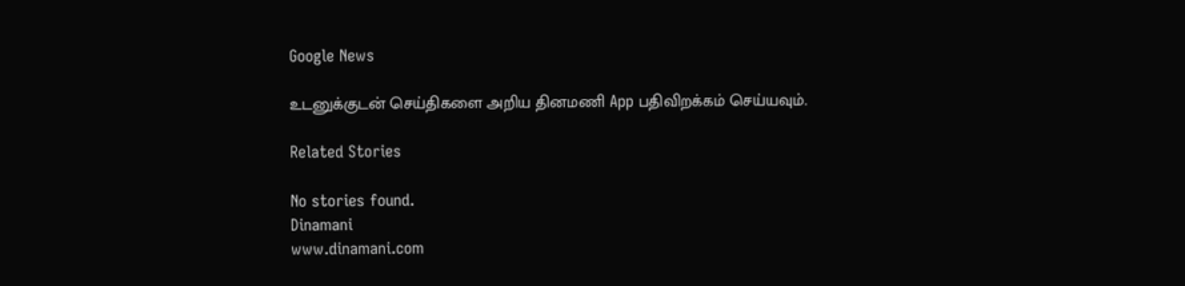Google News

உடனுக்குடன் செய்திகளை அறிய தினமணி App பதிவிறக்கம் செய்யவும்.

Related Stories

No stories found.
Dinamani
www.dinamani.com